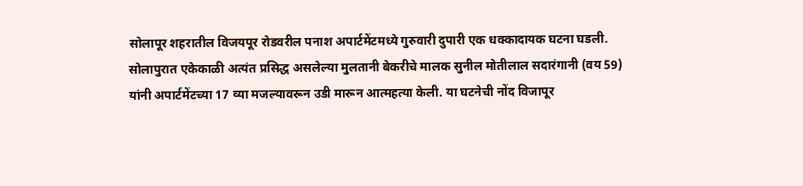सोलापूर शहरातील विजयपूर रोडवरील पनाश अपार्टमेंटमध्ये गुरुवारी दुपारी एक धक्कादायक घटना घडली. सोलापुरात एकेकाळी अत्यंत प्रसिद्ध असलेल्या मुलतानी बेकरीचे मालक सुनील मोतीलाल सदारंगानी (वय 59) यांनी अपार्टमेंटच्या 17 व्या मजल्यावरून उडी मारून आत्महत्या केली. या घटनेची नोंद विजापूर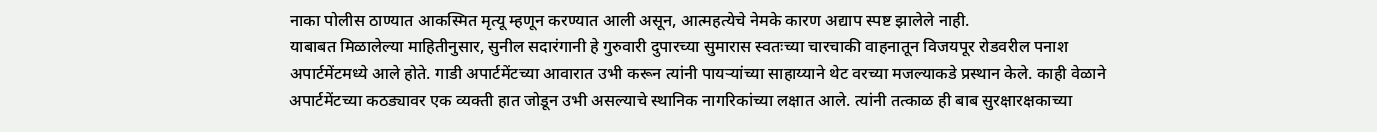नाका पोलीस ठाण्यात आकस्मित मृत्यू म्हणून करण्यात आली असून, आत्महत्येचे नेमके कारण अद्याप स्पष्ट झालेले नाही.
याबाबत मिळालेल्या माहितीनुसार, सुनील सदारंगानी हे गुरुवारी दुपारच्या सुमारास स्वतःच्या चारचाकी वाहनातून विजयपूर रोडवरील पनाश अपार्टमेंटमध्ये आले होते. गाडी अपार्टमेंटच्या आवारात उभी करून त्यांनी पायऱ्यांच्या साहाय्याने थेट वरच्या मजल्याकडे प्रस्थान केले. काही वेळाने अपार्टमेंटच्या कठड्यावर एक व्यक्ती हात जोडून उभी असल्याचे स्थानिक नागरिकांच्या लक्षात आले. त्यांनी तत्काळ ही बाब सुरक्षारक्षकाच्या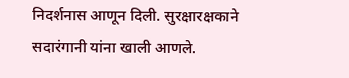निदर्शनास आणून दिली. सुरक्षारक्षकाने सदारंगानी यांना खाली आणले.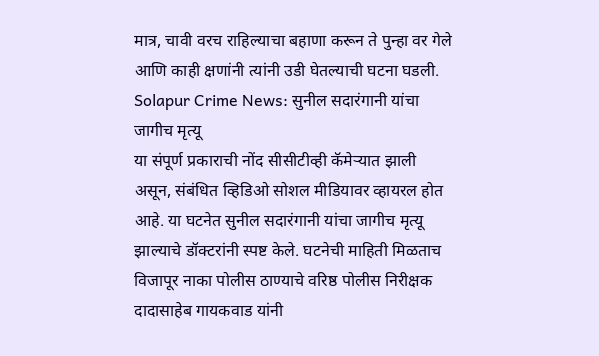मात्र, चावी वरच राहिल्याचा बहाणा करून ते पुन्हा वर गेले आणि काही क्षणांनी त्यांनी उडी घेतल्याची घटना घडली.
Solapur Crime News: सुनील सदारंगानी यांचा जागीच मृत्यू
या संपूर्ण प्रकाराची नोंद सीसीटीव्ही कॅमेऱ्यात झाली असून, संबंधित व्हिडिओ सोशल मीडियावर व्हायरल होत आहे. या घटनेत सुनील सदारंगानी यांचा जागीच मृत्यू झाल्याचे डॉक्टरांनी स्पष्ट केले. घटनेची माहिती मिळताच विजापूर नाका पोलीस ठाण्याचे वरिष्ठ पोलीस निरीक्षक दादासाहेब गायकवाड यांनी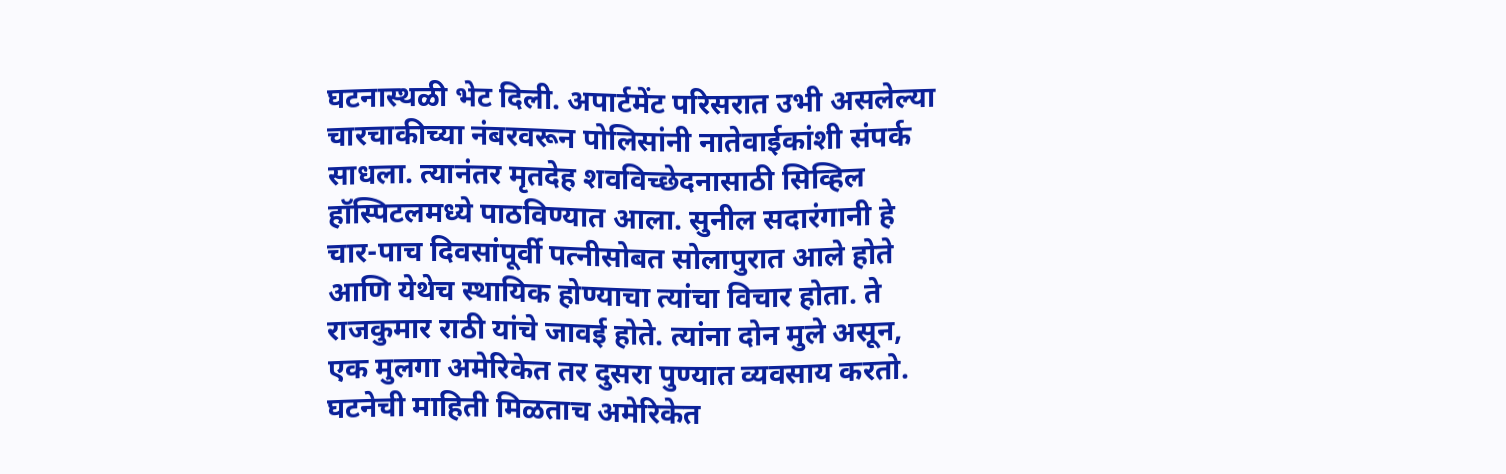घटनास्थळी भेट दिली. अपार्टमेंट परिसरात उभी असलेल्या चारचाकीच्या नंबरवरून पोलिसांनी नातेवाईकांशी संपर्क साधला. त्यानंतर मृतदेह शवविच्छेदनासाठी सिव्हिल हॉस्पिटलमध्ये पाठविण्यात आला. सुनील सदारंगानी हे चार-पाच दिवसांपूर्वी पत्नीसोबत सोलापुरात आले होते आणि येथेच स्थायिक होण्याचा त्यांचा विचार होता. ते राजकुमार राठी यांचे जावई होते. त्यांना दोन मुले असून, एक मुलगा अमेरिकेत तर दुसरा पुण्यात व्यवसाय करतो. घटनेची माहिती मिळताच अमेरिकेत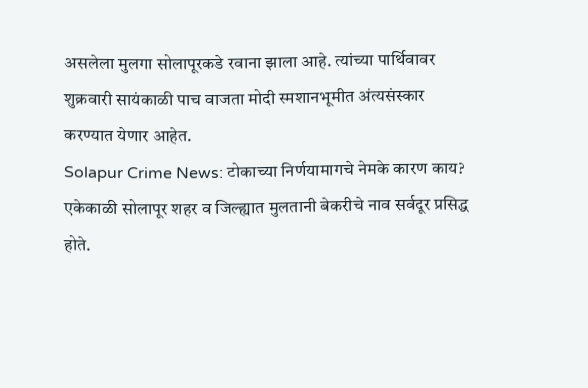असलेला मुलगा सोलापूरकडे रवाना झाला आहे. त्यांच्या पार्थिवावर शुक्रवारी सायंकाळी पाच वाजता मोदी स्मशानभूमीत अंत्यसंस्कार करण्यात येणार आहेत.
Solapur Crime News: टोकाच्या निर्णयामागचे नेमके कारण काय?
एकेकाळी सोलापूर शहर व जिल्ह्यात मुलतानी बेकरीचे नाव सर्वदूर प्रसिद्ध होते.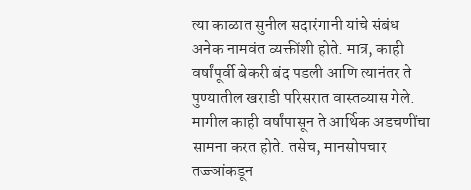त्या काळात सुनील सदारंगानी यांचे संबंध अनेक नामवंत व्यक्तींशी होते. मात्र, काही वर्षांपूर्वी बेकरी बंद पडली आणि त्यानंतर ते पुण्यातील खराडी परिसरात वास्तव्यास गेले. मागील काही वर्षांपासून ते आर्थिक अडचणींचा सामना करत होते. तसेच, मानसोपचार तज्ज्ञांकडून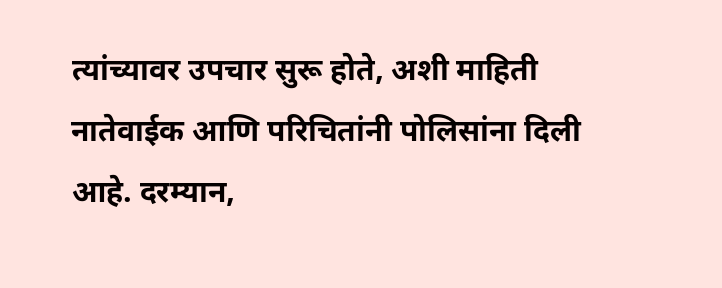त्यांच्यावर उपचार सुरू होते, अशी माहिती नातेवाईक आणि परिचितांनी पोलिसांना दिली आहे. दरम्यान,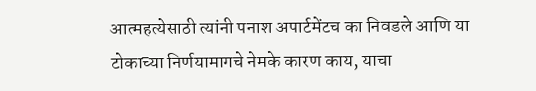आत्महत्येसाठी त्यांनी पनाश अपार्टमेंटच का निवडले आणि या टोकाच्या निर्णयामागचे नेमके कारण काय, याचा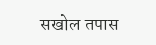सखोल तपास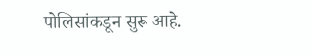पोलिसांकडून सुरू आहे.